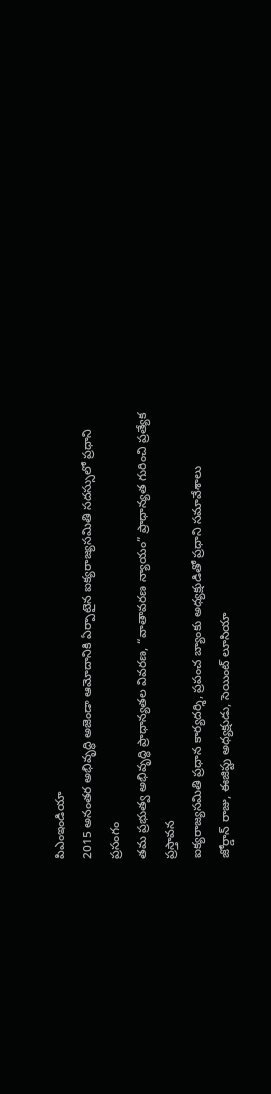పిఎంఇండియా
2015 అనంతర అభివృద్ధి అజెండా ఆమోదానికి ఏర్పాటైన ఐక్యరాజ్యసమితి సదస్సులో ప్రధాని ప్రసంగం
తమ ప్రభుత్వ అభివృద్ధి ప్రాధాన్యతల వివరణ, “వాతావరణ న్యాయం” ప్రాధాన్యత గురించి ప్రత్యేక ప్రస్తావన
ఐక్యరాజ్యసమితి ప్రధాన కార్యదర్శి, ప్రపంచ బ్యాంకు అధ్యక్షుడితో ప్రధాని సమావేశాలు
జోర్డాన్ రాజు, ఈజిప్టు అధ్యక్షుడు, సెయింట్ లూసియా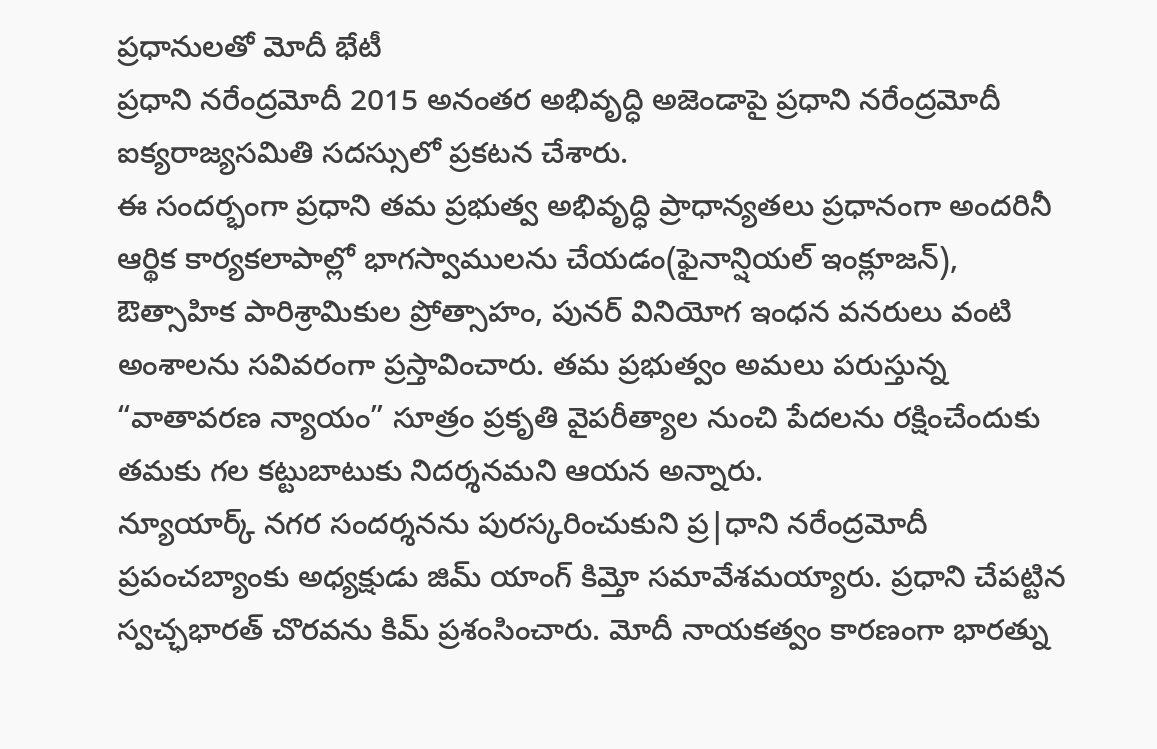ప్రధానులతో మోదీ భేటీ
ప్రధాని నరేంద్రమోదీ 2015 అనంతర అభివృద్ధి అజెండాపై ప్రధాని నరేంద్రమోదీ ఐక్యరాజ్యసమితి సదస్సులో ప్రకటన చేశారు.
ఈ సందర్భంగా ప్రధాని తమ ప్రభుత్వ అభివృద్ధి ప్రాధాన్యతలు ప్రధానంగా అందరినీ ఆర్థిక కార్యకలాపాల్లో భాగస్వాములను చేయడం(ఫైనాన్షియల్ ఇంక్లూజన్), ఔత్సాహిక పారిశ్రామికుల ప్రోత్సాహం, పునర్ వినియోగ ఇంధన వనరులు వంటి అంశాలను సవివరంగా ప్రస్తావించారు. తమ ప్రభుత్వం అమలు పరుస్తున్న “వాతావరణ న్యాయం” సూత్రం ప్రకృతి వైపరీత్యాల నుంచి పేదలను రక్షించేందుకు తమకు గల కట్టుబాటుకు నిదర్శనమని ఆయన అన్నారు.
న్యూయార్క్ నగర సందర్శనను పురస్కరించుకుని ప్ర|ధాని నరేంద్రమోదీ ప్రపంచబ్యాంకు అధ్యక్షుడు జిమ్ యాంగ్ కిమ్తో సమావేశమయ్యారు. ప్రధాని చేపట్టిన స్వచ్ఛభారత్ చొరవను కిమ్ ప్రశంసించారు. మోదీ నాయకత్వం కారణంగా భారత్ను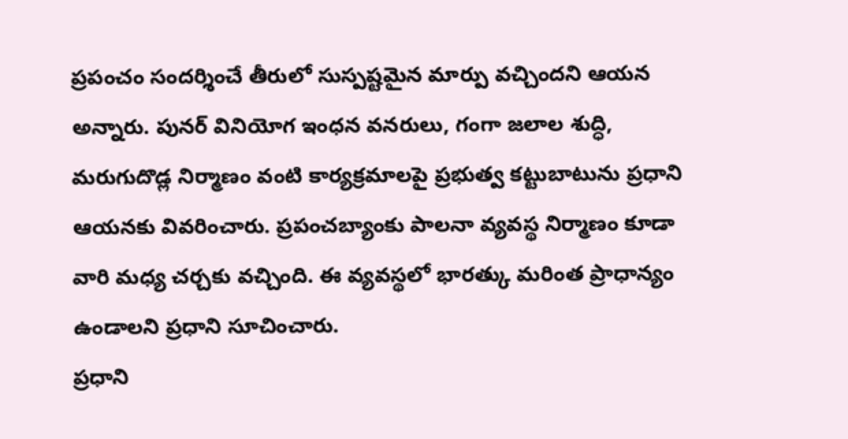ప్రపంచం సందర్శించే తీరులో సుస్పష్టమైన మార్పు వచ్చిందని ఆయన అన్నారు. పునర్ వినియోగ ఇంధన వనరులు, గంగా జలాల శుద్ధి, మరుగుదొడ్ల నిర్మాణం వంటి కార్యక్రమాలపై ప్రభుత్వ కట్టుబాటును ప్రధాని ఆయనకు వివరించారు. ప్రపంచబ్యాంకు పాలనా వ్యవస్థ నిర్మాణం కూడా వారి మధ్య చర్చకు వచ్చింది. ఈ వ్యవస్థలో భారత్కు మరింత ప్రాధాన్యం ఉండాలని ప్రధాని సూచించారు.
ప్రధాని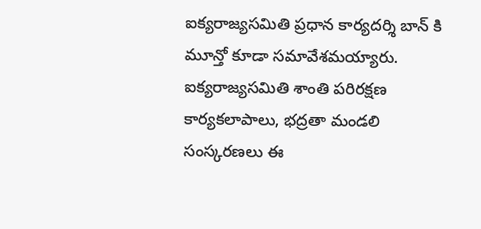ఐక్యరాజ్యసమితి ప్రధాన కార్యదర్శి బాన్ కి మూన్తో కూడా సమావేశమయ్యారు. ఐక్యరాజ్యసమితి శాంతి పరిరక్షణ కార్యకలాపాలు, భద్రతా మండలి సంస్కరణలు ఈ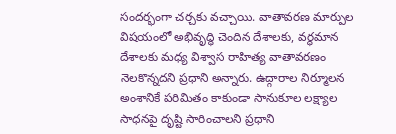సందర్భంగా చర్చకు వచ్చాయి. వాతావరణ మార్పుల విషయంలో అభివృద్ధి చెందిన దేశాలకు, వర్థమాన దేశాలకు మధ్య విశ్వాస రాహిత్య వాతావరణం నెలకొన్నదని ప్రధాని అన్నారు. ఉద్గారాల నిర్మూలన అంశానికే పరిమితం కాకుండా సానుకూల లక్ష్యాల సాధనపై దృష్టి సారించాలని ప్రధాని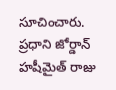సూచించారు.
ప్రధాని జోర్డాన్ హషీమైత్ రాజు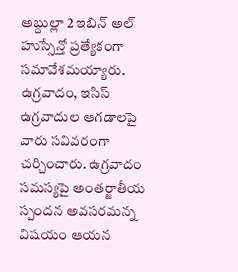అబ్దుల్లా 2 ఇబిన్ అల్ హుస్సేన్తో ప్రత్యేకంగా సమావేశమయ్యారు. ఉగ్రవాదం, ఇసిస్ ఉగ్రవాదుల ఆగడాలపై వారు సవివరంగా చర్చించారు. ఉగ్రవాదం సమస్యపై అంతర్జాతీయ స్పందన అవసరమన్న విషయం ఆయన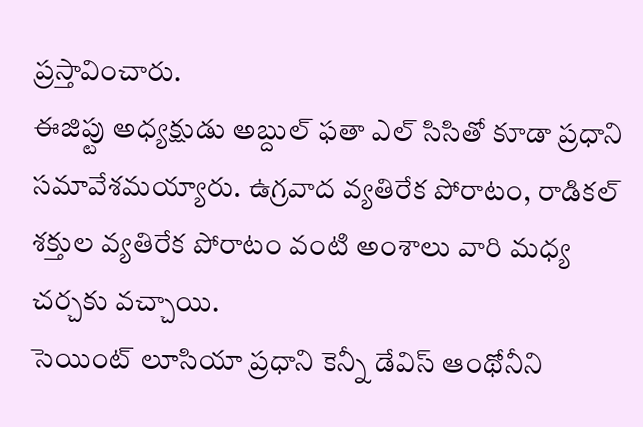ప్రస్తావించారు.
ఈజిప్టు అధ్యక్షుడు అబ్దుల్ ఫతా ఎల్ సిసితో కూడా ప్రధాని సమావేశమయ్యారు. ఉగ్రవాద వ్యతిరేక పోరాటం, రాడికల్ శక్తుల వ్యతిరేక పోరాటం వంటి అంశాలు వారి మధ్య చర్చకు వచ్చాయి.
సెయింట్ లూసియా ప్రధాని కెన్నీ డేవిస్ ఆంథోనీని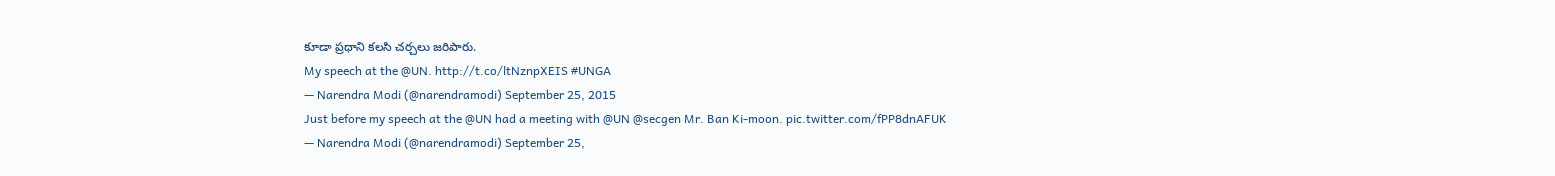కూడా ప్రధాని కలసి చర్చలు జరిపారు.
My speech at the @UN. http://t.co/ltNznpXEIS #UNGA
— Narendra Modi (@narendramodi) September 25, 2015
Just before my speech at the @UN had a meeting with @UN @secgen Mr. Ban Ki-moon. pic.twitter.com/fPP8dnAFUK
— Narendra Modi (@narendramodi) September 25,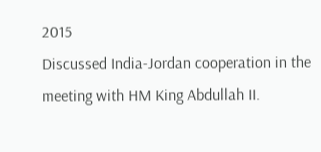2015
Discussed India-Jordan cooperation in the meeting with HM King Abdullah II.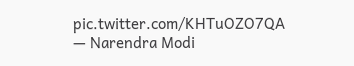pic.twitter.com/KHTuOZO7QA
— Narendra Modi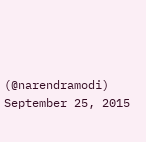(@narendramodi) September 25, 2015